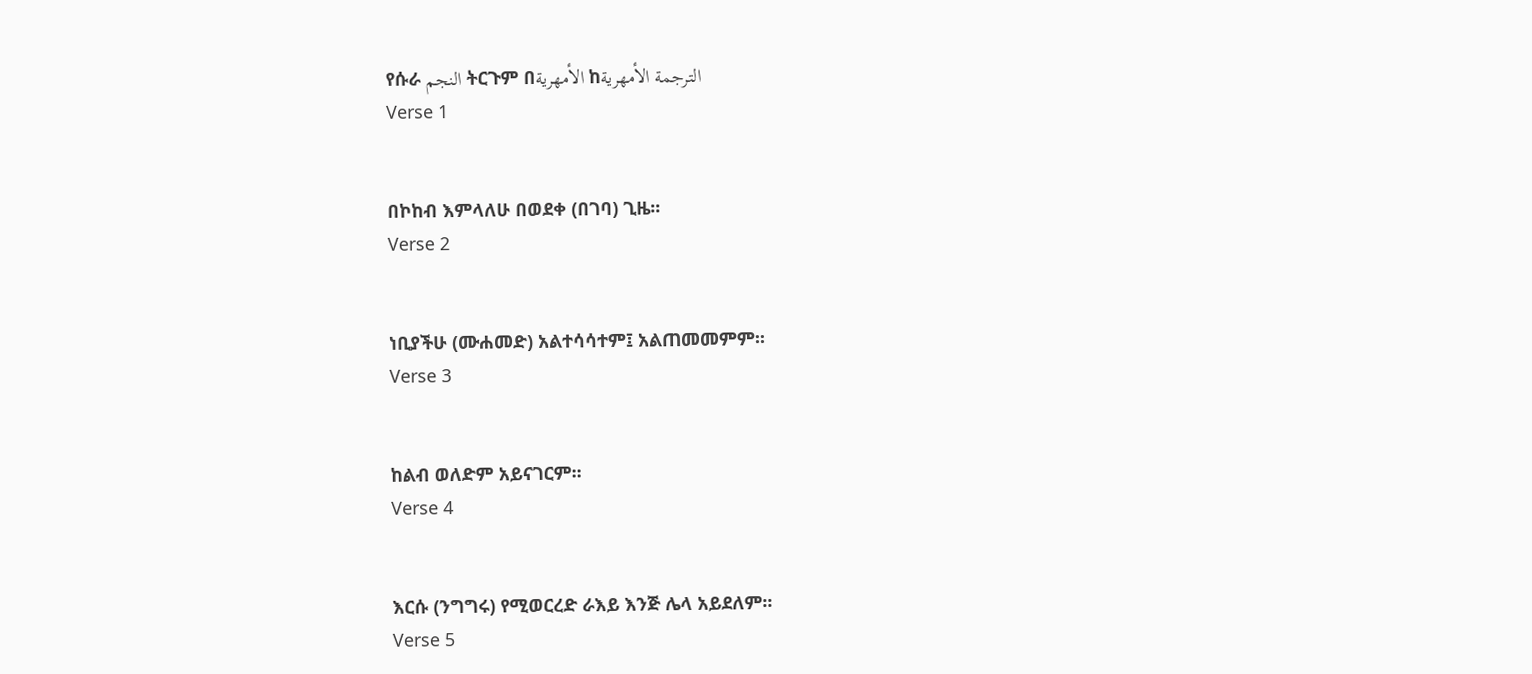የሱራ النجم ትርጉም በالأمهرية ከالترجمة الأمهرية
Verse 1


በኮከብ እምላለሁ በወደቀ (በገባ) ጊዜ፡፡
Verse 2


ነቢያችሁ (ሙሐመድ) አልተሳሳተም፤ አልጠመመምም፡፡
Verse 3


ከልብ ወለድም አይናገርም፡፡
Verse 4


እርሱ (ንግግሩ) የሚወርረድ ራእይ እንጅ ሌላ አይደለም፡፡
Verse 5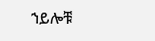ኀይሎቹ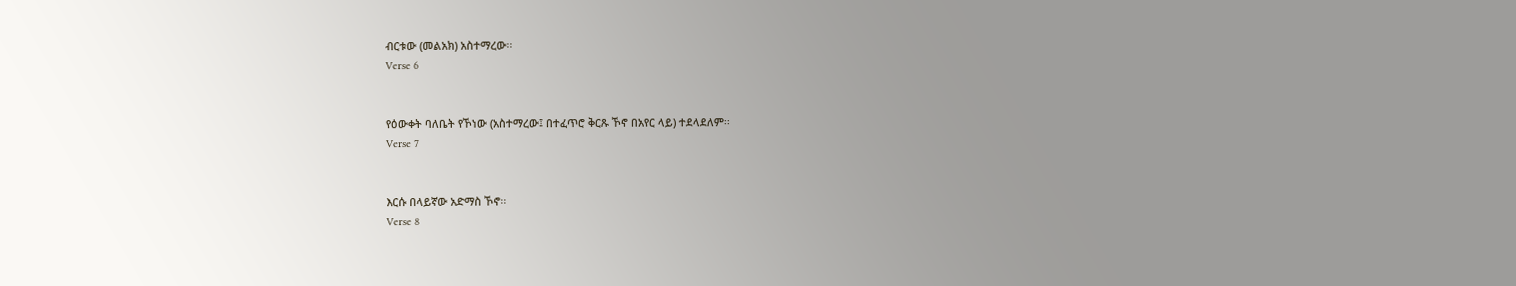ብርቱው (መልአክ) አስተማረው፡፡
Verse 6


የዕውቀት ባለቤት የኾነው (አስተማረው፤ በተፈጥሮ ቅርጹ ኾኖ በአየር ላይ) ተደላደለም፡፡
Verse 7


እርሱ በላይኛው አድማስ ኾኖ፡፡
Verse 8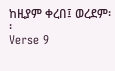ከዚያም ቀረበ፤ ወረደም፡፡
Verse 9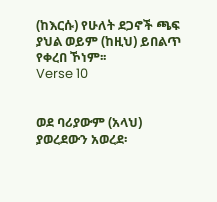(ከእርሱ) የሁለት ደጋኖች ጫፍ ያህል ወይም (ከዚህ) ይበልጥ የቀረበ ኾነም፡፡
Verse 10


ወደ ባሪያውም (አላህ) ያወረደውን አወረደ፡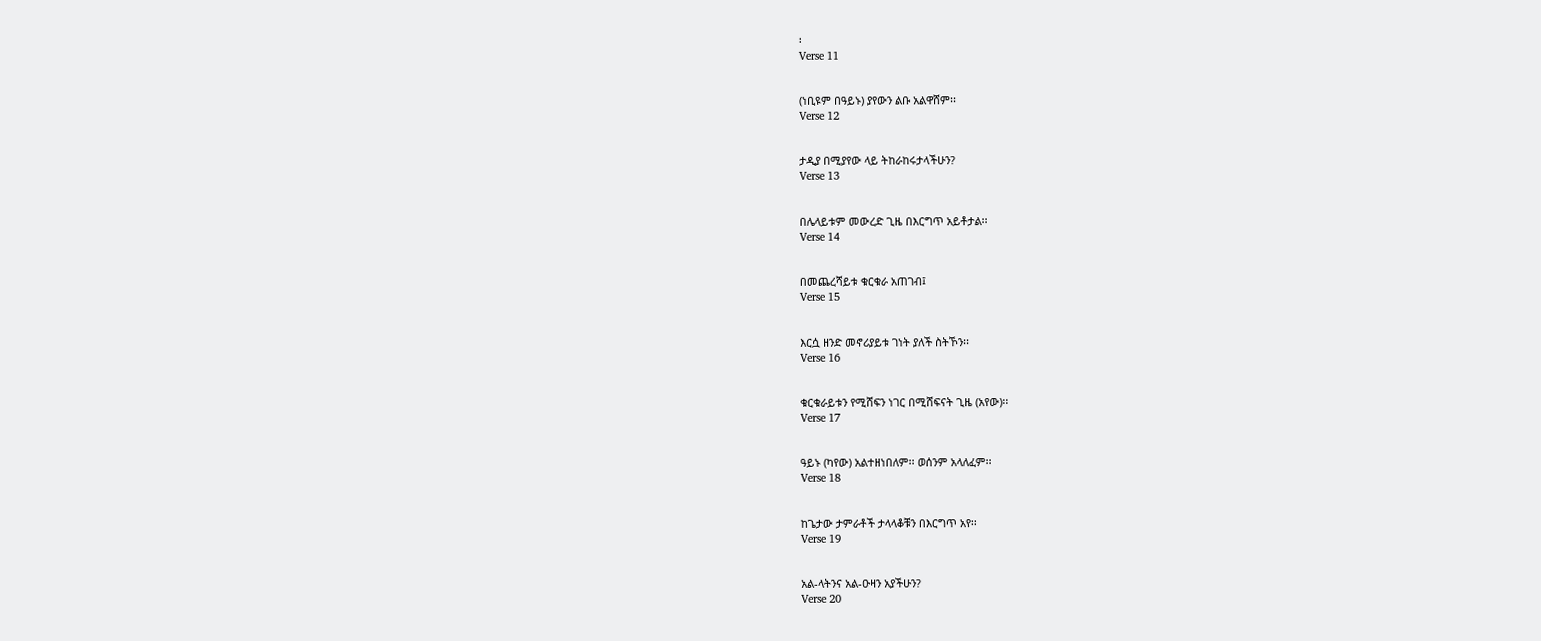፡
Verse 11


(ነቢዩም በዓይኑ) ያየውን ልቡ አልዋሸም፡፡
Verse 12


ታዲያ በሚያየው ላይ ትከራከሩታላችሁን?
Verse 13


በሌላይቱም መውረድ ጊዜ በእርግጥ አይቶታል፡፡
Verse 14


በመጨረሻይቱ ቁርቁራ አጠገብ፤
Verse 15


እርሷ ዘንድ መኖሪያይቱ ገነት ያለች ስትኾን፡፡
Verse 16


ቁርቁራይቱን የሚሸፍን ነገር በሚሸፍናት ጊዜ (አየው)፡፡
Verse 17


ዓይኑ (ካየው) አልተዘነበለም፡፡ ወሰንም አላለፈም፡፡
Verse 18


ከጌታው ታምራቶች ታላላቆቹን በእርግጥ አየ፡፡
Verse 19


አል-ላትንና አል-ዑዛን አያችሁን?
Verse 20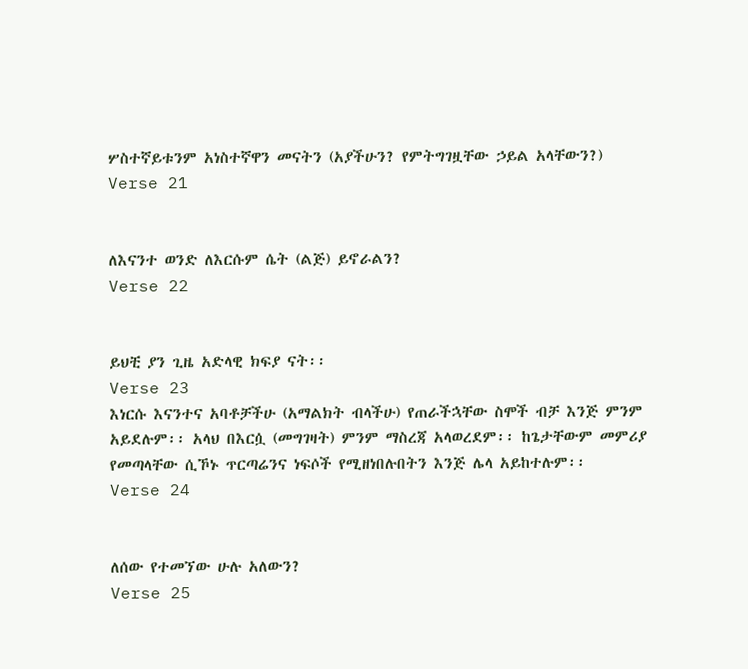ሦስተኛይቱንም አነስተኛዋን መናትን (አያችሁን? የምትግገዟቸው ኃይል አላቸውን?)
Verse 21


ለእናንተ ወንድ ለእርሱም ሴት (ልጅ) ይኖራልን?
Verse 22


ይህቺ ያን ጊዜ አድላዊ ክፍያ ናት፡፡
Verse 23
እነርሱ እናንተና አባቶቻችሁ (አማልክት ብላችሁ) የጠራችኋቸው ስሞች ብቻ እንጅ ምንም አይደሉም፡፡ አላህ በእርሷ (መግገዛት) ምንም ማስረጃ አላወረደም፡፡ ከጌታቸውም መምሪያ የመጣላቸው ሲኾኑ ጥርጣሬንና ነፍሶች የሚዘነበሉበትን እንጅ ሌላ አይከተሉም፡፡
Verse 24


ለሰው የተመኘው ሁሉ አለውን?
Verse 25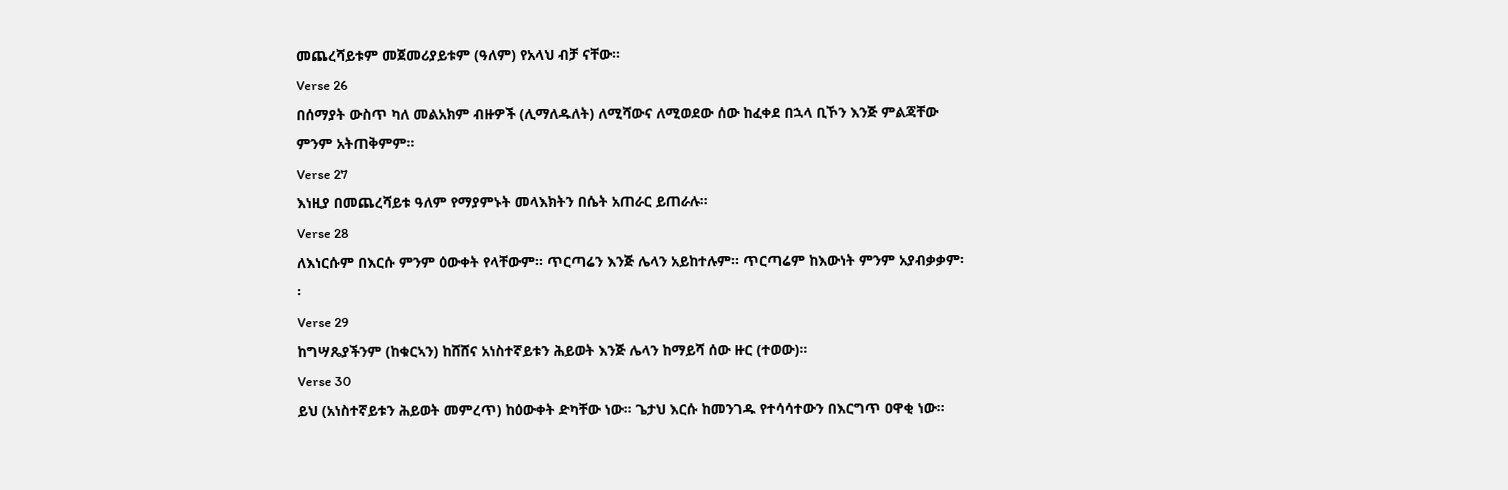መጨረሻይቱም መጀመሪያይቱም (ዓለም) የአላህ ብቻ ናቸው፡፡
Verse 26
በሰማያት ውስጥ ካለ መልአክም ብዙዎች (ሊማለዱለት) ለሚሻውና ለሚወደው ሰው ከፈቀደ በኋላ ቢኾን እንጅ ምልጃቸው ምንም አትጠቅምም፡፡
Verse 27
እነዚያ በመጨረሻይቱ ዓለም የማያምኑት መላእክትን በሴት አጠራር ይጠራሉ፡፡
Verse 28
ለእነርሱም በእርሱ ምንም ዕውቀት የላቸውም፡፡ ጥርጣሬን እንጅ ሌላን አይከተሉም፡፡ ጥርጣሬም ከእውነት ምንም አያብቃቃም፡፡
Verse 29
ከግሣጼያችንም (ከቁርኣን) ከሸሸና አነስተኛይቱን ሕይወት እንጅ ሌላን ከማይሻ ሰው ዙር (ተወው)፡፡
Verse 30
ይህ (አነስተኛይቱን ሕይወት መምረጥ) ከዕውቀት ድካቸው ነው፡፡ ጌታህ እርሱ ከመንገዱ የተሳሳተውን በእርግጥ ዐዋቂ ነው፡፡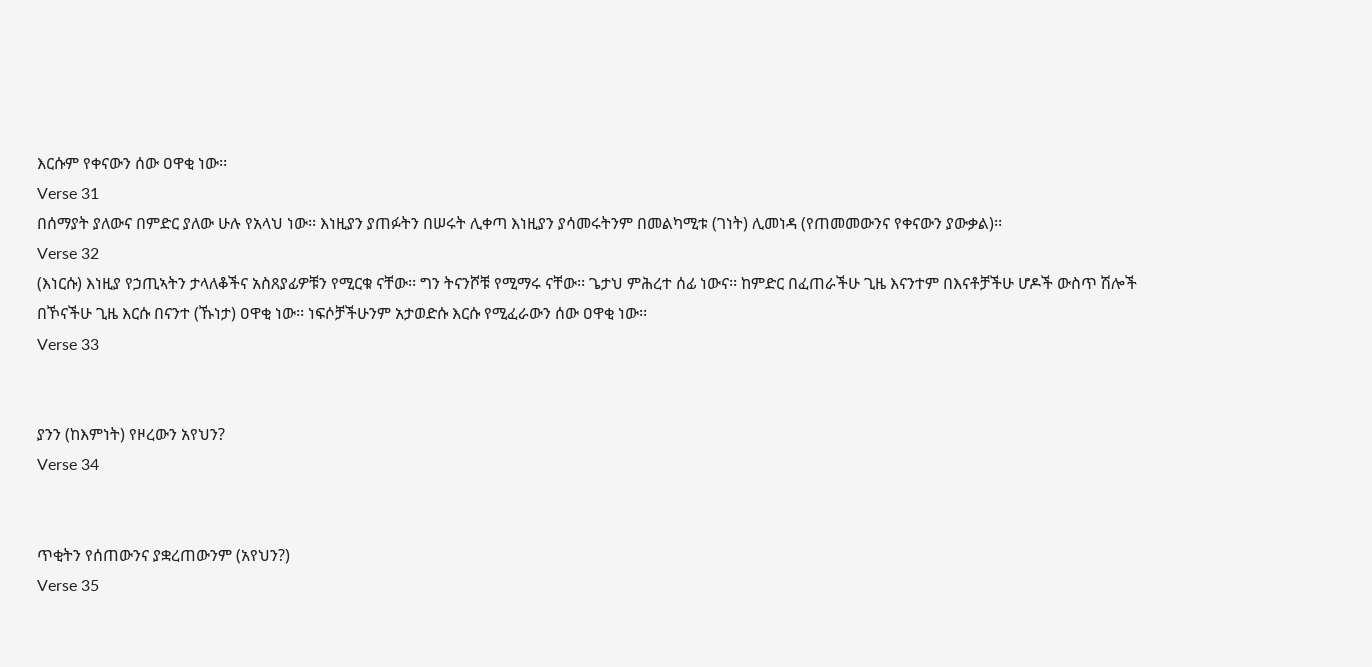እርሱም የቀናውን ሰው ዐዋቂ ነው፡፡
Verse 31
በሰማያት ያለውና በምድር ያለው ሁሉ የአላህ ነው፡፡ እነዚያን ያጠፉትን በሠሩት ሊቀጣ እነዚያን ያሳመሩትንም በመልካሚቱ (ገነት) ሊመነዳ (የጠመመውንና የቀናውን ያውቃል)፡፡
Verse 32
(እነርሱ) እነዚያ የኃጢኣትን ታላለቆችና አስጸያፊዎቹን የሚርቁ ናቸው፡፡ ግን ትናንሾቹ የሚማሩ ናቸው፡፡ ጌታህ ምሕረተ ሰፊ ነውና፡፡ ከምድር በፈጠራችሁ ጊዜ እናንተም በእናቶቻችሁ ሆዶች ውስጥ ሽሎች በኾናችሁ ጊዜ እርሱ በናንተ (ኹነታ) ዐዋቂ ነው፡፡ ነፍሶቻችሁንም አታወድሱ እርሱ የሚፈራውን ሰው ዐዋቂ ነው፡፡
Verse 33


ያንን (ከእምነት) የዞረውን አየህን?
Verse 34


ጥቂትን የሰጠውንና ያቋረጠውንም (አየህን?)
Verse 35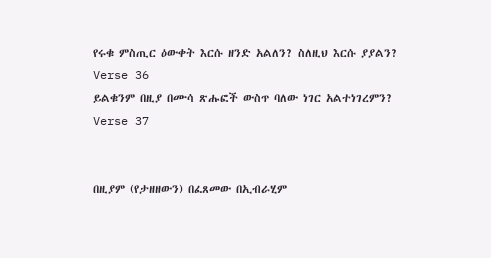የሩቁ ምስጢር ዕውቀት እርሱ ዘንድ አልለን? ስለዚህ እርሱ ያያልን?
Verse 36
ይልቁንም በዚያ በሙሳ ጽሑፎች ውስጥ ባለው ነገር አልተነገረምን?
Verse 37


በዚያም (የታዘዘውን) በፈጸመው በኢብራሂም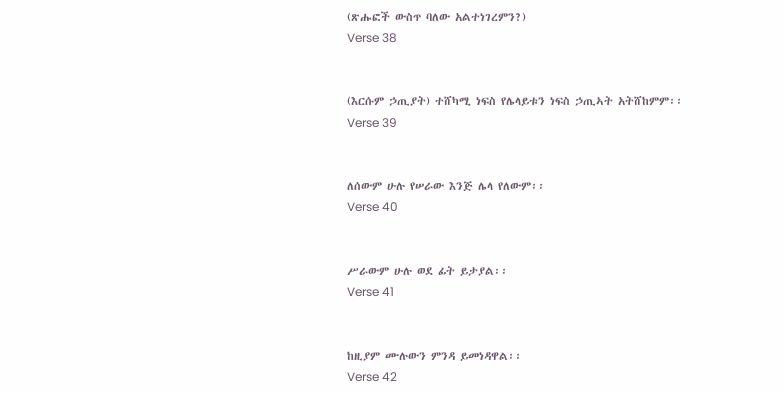(ጽሑፎች ውስጥ ባለው አልተነገረምን?)
Verse 38


(እርሱም ኃጢያት) ተሸካሚ ነፍስ የሌላይቱን ነፍስ ኃጢኣት አትሸከምም፡፡
Verse 39


ለሰውም ሁሉ የሠራው እንጅ ሌላ የለውም፡፡
Verse 40


ሥራውም ሁሉ ወደ ፊት ይታያል፡፡
Verse 41


ከዚያም ሙሉውን ምንዳ ይመነዳዋል፡፡
Verse 42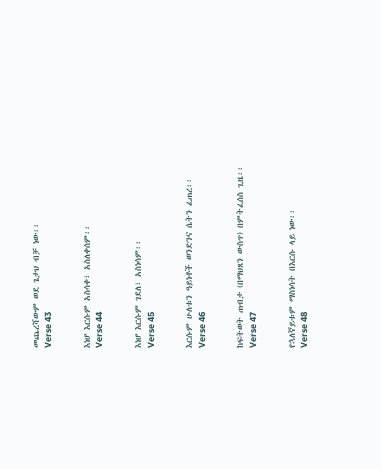መጨረሻውም ወደ ጌታህ ብቻ ነው፡፡
Verse 43


እነሆ እርሱም አስሳቀ፣ አስለቀሰም፡፡
Verse 44


እነሆ እርሱም ገደለ፣ አስነሳም፡፡
Verse 45


እርሱም ሁለቱን ዓይነቶች ወንድንና ሴትን ፈጠረ፡፡
Verse 46


ከፍትወት ጠብታ (በማህጸን ውስጥ) በምትፈሰስ ጊዜ፡፡
Verse 47


የኋለኛይቱም ማስነሳት በእርሱ ላይ ነው፡፡
Verse 48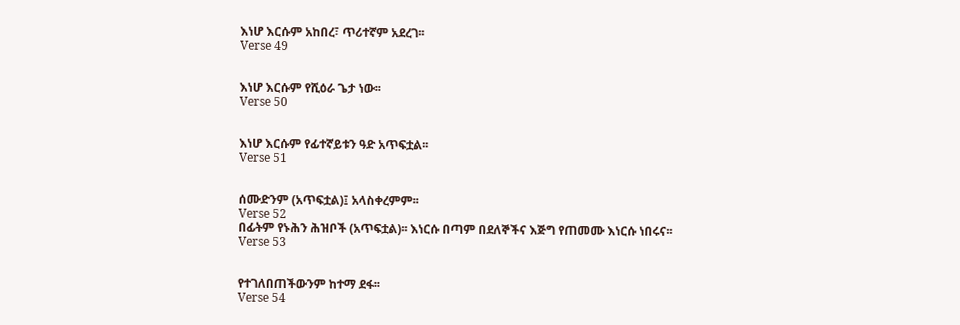እነሆ እርሱም አከበረ፣ ጥሪተኛም አደረገ፡፡
Verse 49


እነሆ እርሱም የሺዕራ ጌታ ነው፡፡
Verse 50


እነሆ እርሱም የፊተኛይቱን ዓድ አጥፍቷል፡፡
Verse 51


ሰሙድንም (አጥፍቷል)፤ አላስቀረምም፡፡
Verse 52
በፊትም የኑሕን ሕዝቦች (አጥፍቷል)፡፡ እነርሱ በጣም በደለኞችና እጅግ የጠመሙ እነርሱ ነበሩና፡፡
Verse 53


የተገለበጠችውንም ከተማ ደፋ፡፡
Verse 54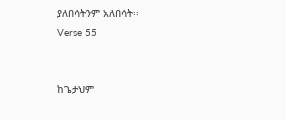ያለበሳትንም አለበሳት፡፡
Verse 55


ከጌታህም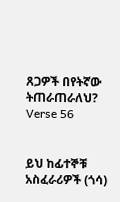ጸጋዎች በየትኛው ትጠራጠራለህ?
Verse 56


ይህ ከፊተኞቹ አስፈራሪዎች (ጎሳ)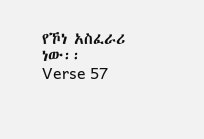የኾነ አስፈራሪ ነው፡፡
Verse 57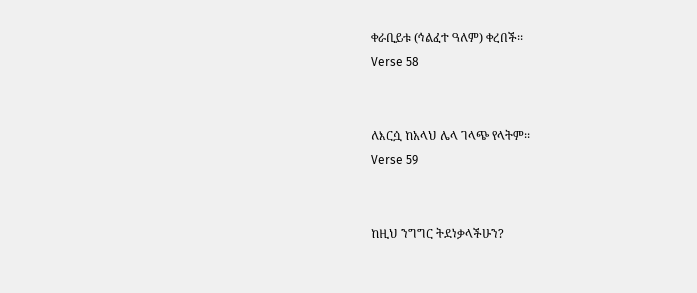ቀራቢይቱ (ኅልፈተ ዓለም) ቀረበች፡፡
Verse 58


ለእርሷ ከአላህ ሌላ ገላጭ የላትም፡፡
Verse 59


ከዚህ ንግግር ትደነቃላችሁን?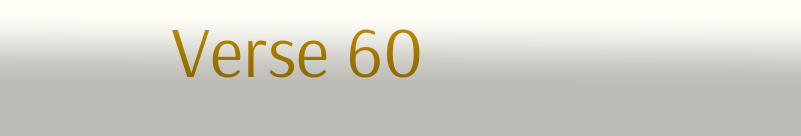Verse 60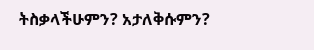ትስቃላችሁምን? አታለቅሱምን?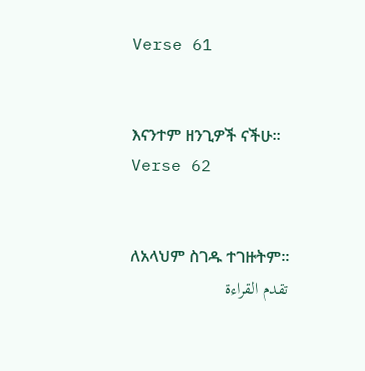Verse 61


እናንተም ዘንጊዎች ናችሁ፡፡
Verse 62


ለአላህም ስገዱ ተገዙትም፡፡
تقدم القراءة